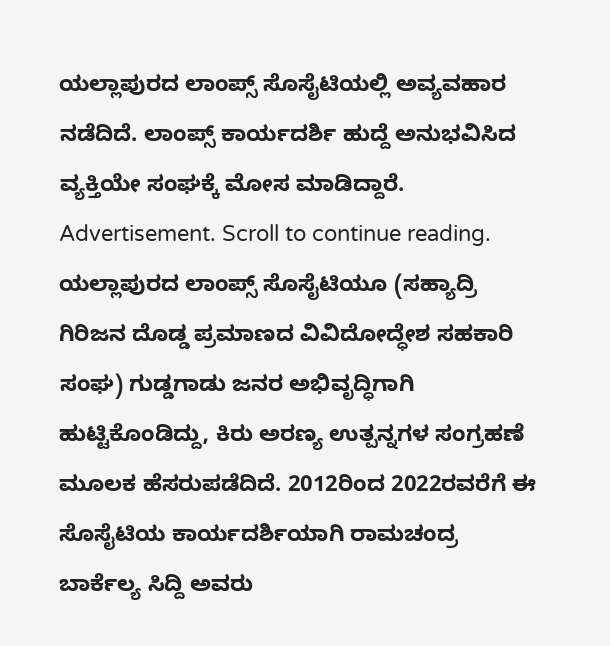ಯಲ್ಲಾಪುರದ ಲಾಂಪ್ಸ್ ಸೊಸೈಟಿಯಲ್ಲಿ ಅವ್ಯವಹಾರ ನಡೆದಿದೆ. ಲಾಂಪ್ಸ್ ಕಾರ್ಯದರ್ಶಿ ಹುದ್ದೆ ಅನುಭವಿಸಿದ ವ್ಯಕ್ತಿಯೇ ಸಂಘಕ್ಕೆ ಮೋಸ ಮಾಡಿದ್ದಾರೆ.
Advertisement. Scroll to continue reading.
ಯಲ್ಲಾಪುರದ ಲಾಂಪ್ಸ್ ಸೊಸೈಟಿಯೂ (ಸಹ್ಯಾದ್ರಿ ಗಿರಿಜನ ದೊಡ್ಡ ಪ್ರಮಾಣದ ವಿವಿದೋದ್ಧೇಶ ಸಹಕಾರಿ ಸಂಘ) ಗುಡ್ಡಗಾಡು ಜನರ ಅಭಿವೃದ್ಧಿಗಾಗಿ ಹುಟ್ಟಿಕೊಂಡಿದ್ದು, ಕಿರು ಅರಣ್ಯ ಉತ್ಪನ್ನಗಳ ಸಂಗ್ರಹಣೆ ಮೂಲಕ ಹೆಸರುಪಡೆದಿದೆ. 2012ರಿಂದ 2022ರವರೆಗೆ ಈ ಸೊಸೈಟಿಯ ಕಾರ್ಯದರ್ಶಿಯಾಗಿ ರಾಮಚಂದ್ರ ಬಾರ್ಕೆಲ್ಯ ಸಿದ್ದಿ ಅವರು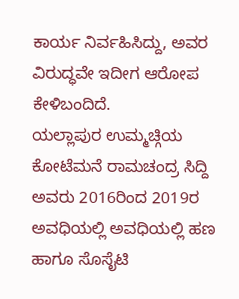ಕಾರ್ಯ ನಿರ್ವಹಿಸಿದ್ದು, ಅವರ ವಿರುದ್ಧವೇ ಇದೀಗ ಆರೋಪ ಕೇಳಿಬಂದಿದೆ.
ಯಲ್ಲಾಪುರ ಉಮ್ಮಚ್ಗಿಯ ಕೋಟೆಮನೆ ರಾಮಚಂದ್ರ ಸಿದ್ದಿ ಅವರು 2016ರಿಂದ 2019ರ ಅವಧಿಯಲ್ಲಿ ಅವಧಿಯಲ್ಲಿ ಹಣ ಹಾಗೂ ಸೊಸೈಟಿ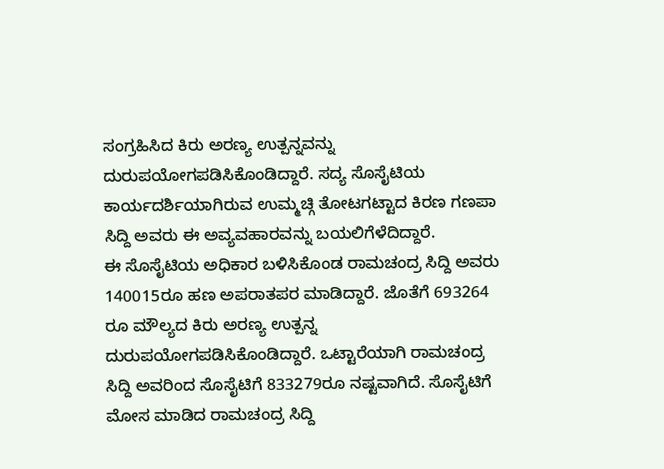ಸಂಗ್ರಹಿಸಿದ ಕಿರು ಅರಣ್ಯ ಉತ್ಪನ್ನವನ್ನು ದುರುಪಯೋಗಪಡಿಸಿಕೊಂಡಿದ್ದಾರೆ. ಸದ್ಯ ಸೊಸೈಟಿಯ ಕಾರ್ಯದರ್ಶಿಯಾಗಿರುವ ಉಮ್ಮಚ್ಗಿ ತೋಟಗಟ್ಟಾದ ಕಿರಣ ಗಣಪಾ ಸಿದ್ದಿ ಅವರು ಈ ಅವ್ಯವಹಾರವನ್ನು ಬಯಲಿಗೆಳೆದಿದ್ದಾರೆ.
ಈ ಸೊಸೈಟಿಯ ಅಧಿಕಾರ ಬಳಿಸಿಕೊಂಡ ರಾಮಚಂದ್ರ ಸಿದ್ದಿ ಅವರು 140015ರೂ ಹಣ ಅಪರಾತಪರ ಮಾಡಿದ್ದಾರೆ. ಜೊತೆಗೆ 693264 ರೂ ಮೌಲ್ಯದ ಕಿರು ಅರಣ್ಯ ಉತ್ಪನ್ನ ದುರುಪಯೋಗಪಡಿಸಿಕೊಂಡಿದ್ದಾರೆ. ಒಟ್ಟಾರೆಯಾಗಿ ರಾಮಚಂದ್ರ ಸಿದ್ದಿ ಅವರಿಂದ ಸೊಸೈಟಿಗೆ 833279ರೂ ನಷ್ಟವಾಗಿದೆ. ಸೊಸೈಟಿಗೆ ಮೋಸ ಮಾಡಿದ ರಾಮಚಂದ್ರ ಸಿದ್ದಿ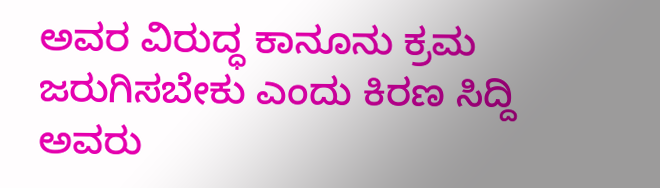ಅವರ ವಿರುದ್ಧ ಕಾನೂನು ಕ್ರಮ ಜರುಗಿಸಬೇಕು ಎಂದು ಕಿರಣ ಸಿದ್ದಿ ಅವರು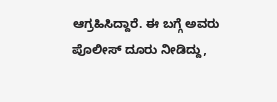ಆಗ್ರಹಿಸಿದ್ದಾರೆ. ಈ ಬಗ್ಗೆ ಅವರು ಪೊಲೀಸ್ ದೂರು ನೀಡಿದ್ದು,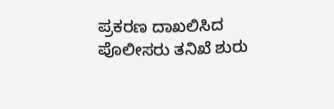ಪ್ರಕರಣ ದಾಖಲಿಸಿದ ಪೊಲೀಸರು ತನಿಖೆ ಶುರು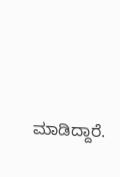ಮಾಡಿದ್ದಾರೆ.